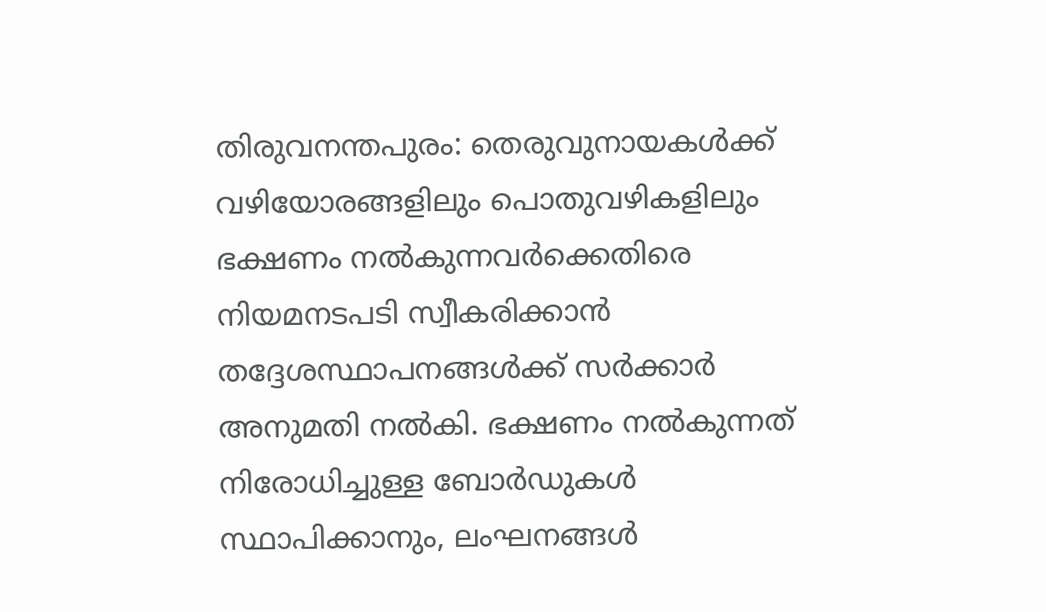തിരുവനന്തപുരം: തെരുവുനായകൾക്ക് വഴിയോരങ്ങളിലും പൊതുവഴികളിലും ഭക്ഷണം നൽകുന്നവർക്കെതിരെ നിയമനടപടി സ്വീകരിക്കാൻ തദ്ദേശസ്ഥാപനങ്ങൾക്ക് സർക്കാർ അനുമതി നൽകി. ഭക്ഷണം നൽകുന്നത് നിരോധിച്ചുള്ള ബോർഡുകൾ സ്ഥാപിക്കാനും, ലംഘനങ്ങൾ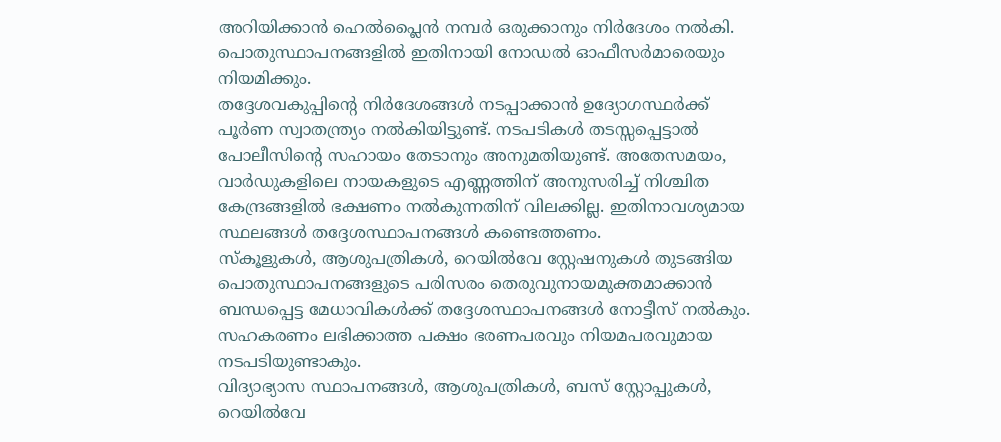അറിയിക്കാൻ ഹെൽപ്ലൈൻ നമ്പർ ഒരുക്കാനും നിർദേശം നൽകി. പൊതുസ്ഥാപനങ്ങളിൽ ഇതിനായി നോഡൽ ഓഫീസർമാരെയും നിയമിക്കും.
തദ്ദേശവകുപ്പിന്റെ നിർദേശങ്ങൾ നടപ്പാക്കാൻ ഉദ്യോഗസ്ഥർക്ക് പൂർണ സ്വാതന്ത്ര്യം നൽകിയിട്ടുണ്ട്. നടപടികൾ തടസ്സപ്പെട്ടാൽ പോലീസിന്റെ സഹായം തേടാനും അനുമതിയുണ്ട്. അതേസമയം, വാർഡുകളിലെ നായകളുടെ എണ്ണത്തിന് അനുസരിച്ച് നിശ്ചിത കേന്ദ്രങ്ങളിൽ ഭക്ഷണം നൽകുന്നതിന് വിലക്കില്ല. ഇതിനാവശ്യമായ സ്ഥലങ്ങൾ തദ്ദേശസ്ഥാപനങ്ങൾ കണ്ടെത്തണം.
സ്കൂളുകൾ, ആശുപത്രികൾ, റെയിൽവേ സ്റ്റേഷനുകൾ തുടങ്ങിയ പൊതുസ്ഥാപനങ്ങളുടെ പരിസരം തെരുവുനായമുക്തമാക്കാൻ ബന്ധപ്പെട്ട മേധാവികൾക്ക് തദ്ദേശസ്ഥാപനങ്ങൾ നോട്ടീസ് നൽകും. സഹകരണം ലഭിക്കാത്ത പക്ഷം ഭരണപരവും നിയമപരവുമായ നടപടിയുണ്ടാകും.
വിദ്യാഭ്യാസ സ്ഥാപനങ്ങൾ, ആശുപത്രികൾ, ബസ് സ്റ്റോപ്പുകൾ, റെയിൽവേ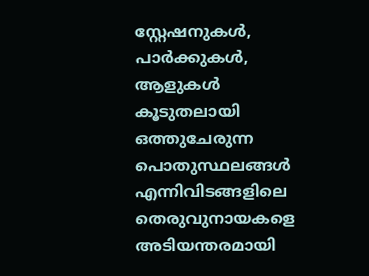സ്റ്റേഷനുകൾ, പാർക്കുകൾ, ആളുകൾ കൂടുതലായി ഒത്തുചേരുന്ന പൊതുസ്ഥലങ്ങൾ എന്നിവിടങ്ങളിലെ തെരുവുനായകളെ അടിയന്തരമായി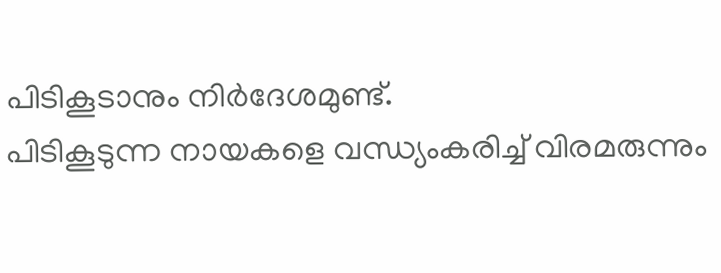പിടികൂടാനും നിർദേശമുണ്ട്.
പിടികൂടുന്ന നായകളെ വന്ധ്യംകരിച്ച് വിരമരുന്നും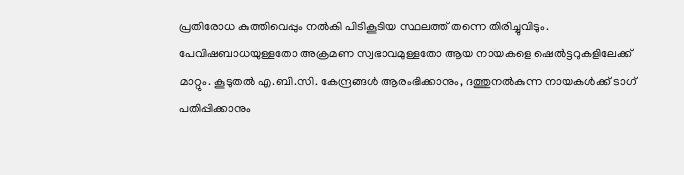പ്രതിരോധ കുത്തിവെപ്പും നൽകി പിടികൂടിയ സ്ഥലത്ത് തന്നെ തിരിച്ചുവിടും. പേവിഷബാധയുള്ളതോ അക്രമണ സ്വഭാവമുള്ളതോ ആയ നായകളെ ഷെൽട്ടറുകളിലേക്ക് മാറ്റും. കൂടുതൽ എ.ബി.സി. കേന്ദ്രങ്ങൾ ആരംഭിക്കാനും, ദത്തുനൽകുന്ന നായകൾക്ക് ടാഗ് പതിപ്പിക്കാനും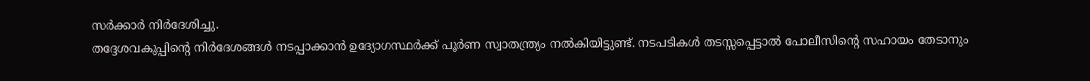സർക്കാർ നിർദേശിച്ചു.
തദ്ദേശവകുപ്പിന്റെ നിർദേശങ്ങൾ നടപ്പാക്കാൻ ഉദ്യോഗസ്ഥർക്ക് പൂർണ സ്വാതന്ത്ര്യം നൽകിയിട്ടുണ്ട്. നടപടികൾ തടസ്സപ്പെട്ടാൽ പോലീസിന്റെ സഹായം തേടാനും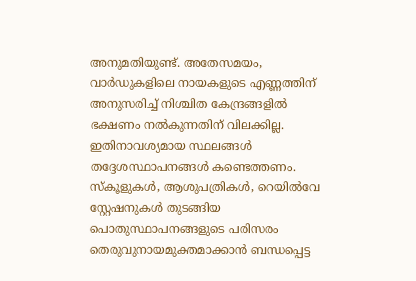അനുമതിയുണ്ട്. അതേസമയം, വാർഡുകളിലെ നായകളുടെ എണ്ണത്തിന് അനുസരിച്ച് നിശ്ചിത കേന്ദ്രങ്ങളിൽ ഭക്ഷണം നൽകുന്നതിന് വിലക്കില്ല. ഇതിനാവശ്യമായ സ്ഥലങ്ങൾ തദ്ദേശസ്ഥാപനങ്ങൾ കണ്ടെത്തണം.
സ്കൂളുകൾ, ആശുപത്രികൾ, റെയിൽവേ സ്റ്റേഷനുകൾ തുടങ്ങിയ പൊതുസ്ഥാപനങ്ങളുടെ പരിസരം തെരുവുനായമുക്തമാക്കാൻ ബന്ധപ്പെട്ട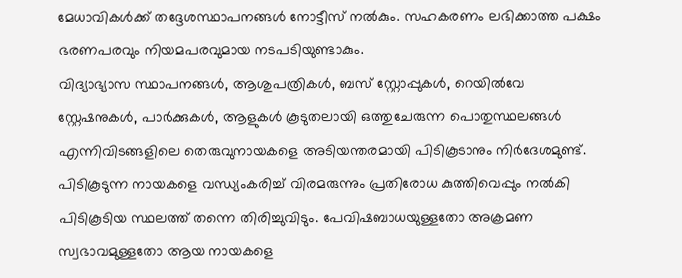മേധാവികൾക്ക് തദ്ദേശസ്ഥാപനങ്ങൾ നോട്ടീസ് നൽകും. സഹകരണം ലഭിക്കാത്ത പക്ഷം ഭരണപരവും നിയമപരവുമായ നടപടിയുണ്ടാകും.
വിദ്യാഭ്യാസ സ്ഥാപനങ്ങൾ, ആശുപത്രികൾ, ബസ് സ്റ്റോപ്പുകൾ, റെയിൽവേ സ്റ്റേഷനുകൾ, പാർക്കുകൾ, ആളുകൾ കൂടുതലായി ഒത്തുചേരുന്ന പൊതുസ്ഥലങ്ങൾ എന്നിവിടങ്ങളിലെ തെരുവുനായകളെ അടിയന്തരമായി പിടികൂടാനും നിർദേശമുണ്ട്.
പിടികൂടുന്ന നായകളെ വന്ധ്യംകരിച്ച് വിരമരുന്നും പ്രതിരോധ കുത്തിവെപ്പും നൽകി പിടികൂടിയ സ്ഥലത്ത് തന്നെ തിരിച്ചുവിടും. പേവിഷബാധയുള്ളതോ അക്രമണ സ്വഭാവമുള്ളതോ ആയ നായകളെ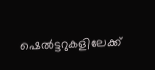ഷെൽട്ടറുകളിലേക്ക്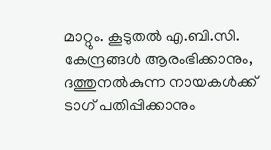മാറ്റും. കൂടുതൽ എ.ബി.സി. കേന്ദ്രങ്ങൾ ആരംഭിക്കാനും, ദത്തുനൽകുന്ന നായകൾക്ക് ടാഗ് പതിപ്പിക്കാനും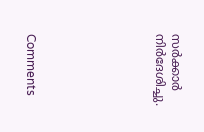സർക്കാർ നിർദേശിച്ചു.







Comments